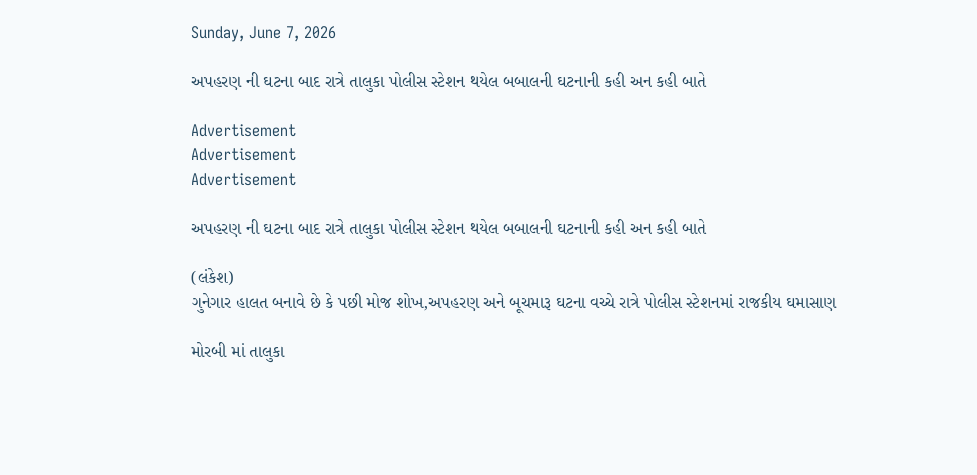Sunday, June 7, 2026

અપહરણ ની ઘટના બાદ રાત્રે તાલુકા પોલીસ સ્ટેશન થયેલ બબાલની ઘટનાની કહી અન કહી બાતે

Advertisement
Advertisement
Advertisement

અપહરણ ની ઘટના બાદ રાત્રે તાલુકા પોલીસ સ્ટેશન થયેલ બબાલની ઘટનાની કહી અન કહી બાતે

(લંકેશ)
ગુનેગાર હાલત બનાવે છે કે પછી મોજ શોખ,અપહરણ અને બૂચમારૂ ઘટના વચ્ચે રાત્રે પોલીસ સ્ટેશનમાં રાજકીય ઘમાસાણ

મોરબી માં તાલુકા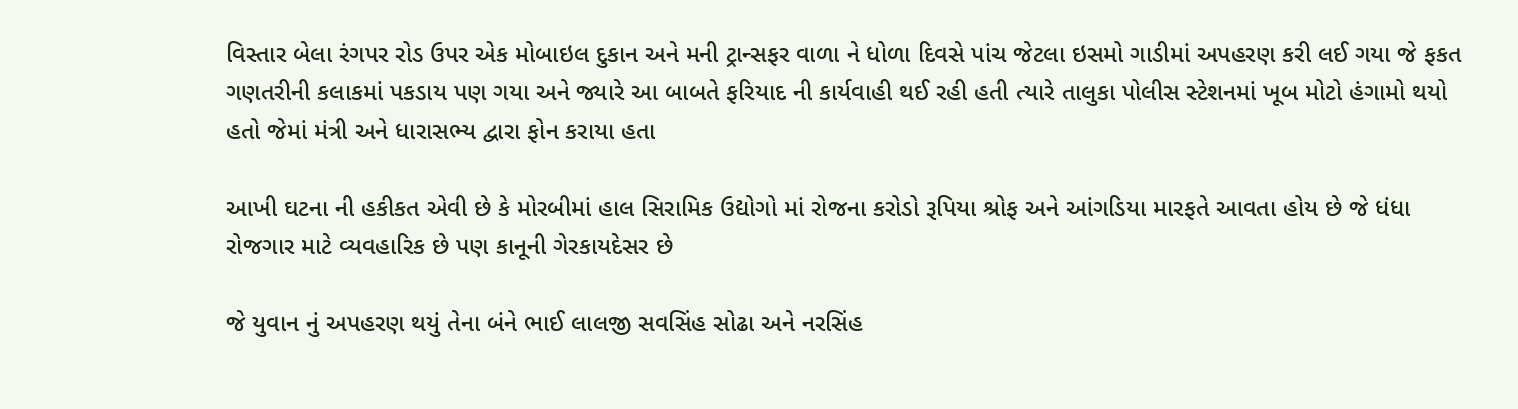વિસ્તાર બેલા રંગપર રોડ ઉપર એક મોબાઇલ દુકાન અને મની ટ્રાન્સફર વાળા ને ધોળા દિવસે પાંચ જેટલા ઇસમો ગાડીમાં અપહરણ કરી લઈ ગયા જે ફકત ગણતરીની કલાકમાં પકડાય પણ ગયા અને જ્યારે આ બાબતે ફરિયાદ ની કાર્યવાહી થઈ રહી હતી ત્યારે તાલુકા પોલીસ સ્ટેશનમાં ખૂબ મોટો હંગામો થયો હતો જેમાં મંત્રી અને ધારાસભ્ય દ્વારા ફોન કરાયા હતા

આખી ઘટના ની હકીકત એવી છે કે મોરબીમાં હાલ સિરામિક ઉદ્યોગો માં રોજના કરોડો રૂપિયા શ્રોફ અને આંગડિયા મારફતે આવતા હોય છે જે ધંધા રોજગાર માટે વ્યવહારિક છે પણ કાનૂની ગેરકાયદેસર છે

જે યુવાન નું અપહરણ થયું તેના બંને ભાઈ લાલજી સવસિંહ સોઢા અને નરસિંહ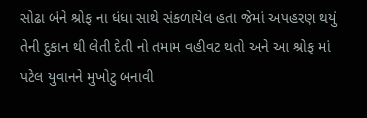સોઢા બંને શ્રોફ ના ધંધા સાથે સંકળાયેલ હતા જેમાં અપહરણ થયું તેની દુકાન થી લેતી દેતી નો તમામ વહીવટ થતો અને આ શ્રોફ માં પટેલ યુવાનને મુખોટુ બનાવી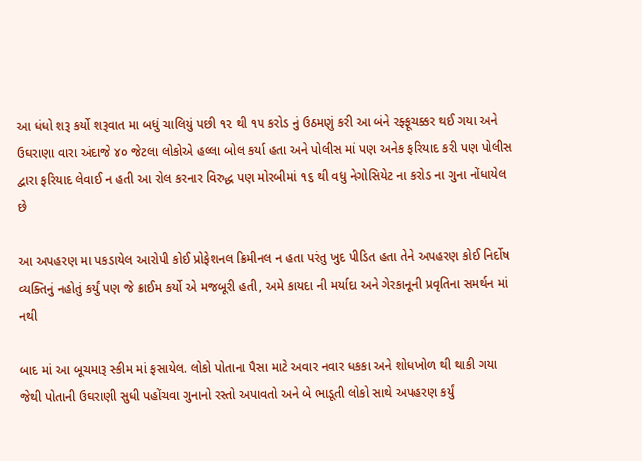આ ધંધો શરૂ કર્યો શરૂવાત મા બધું ચાલિયું પછી ૧૨ થી ૧૫ કરોડ નું ઉઠમણું કરી આ બંને રફ્ફૂચક્કર થઈ ગયા અને ઉઘરાણા વારા અંદાજે ૪૦ જેટલા લોકોએ હલ્લા બોલ કર્યા હતા અને પોલીસ માં પણ અનેક ફરિયાદ કરી પણ પોલીસ દ્વારા ફરિયાદ લેવાઈ ન હતી આ રોલ કરનાર વિરુદ્ધ પણ મોરબીમાં ૧૬ થી વધુ નેગોસિયેટ ના કરોડ ના ગુના નોંધાયેલ છે

આ અપહરણ મા પકડાયેલ આરોપી કોઈ પ્રોફેશનલ ક્રિમીનલ ન હતા પરંતુ ખુદ પીડિત હતા તેને અપહરણ કોઈ નિર્દોષ વ્યક્તિનું નહોતું કર્યું પણ જે ક્રાઈમ કર્યો એ મજબૂરી હતી, અમે કાયદા ની મર્યાદા અને ગેરકાનૂની પ્રવૃતિના સમર્થન માં નથી

બાદ માં આ બૂચમારૂ સ્કીમ માં ફસાયેલ. લોકો પોતાના પૈસા માટે અવાર નવાર ધકકા અને શોધખોળ થી થાકી ગયા જેથી પોતાની ઉઘરાણી સુધી પહોંચવા ગુનાનો રસ્તો અપાવતો અને બે ભાડૂતી લોકો સાથે અપહરણ કર્યું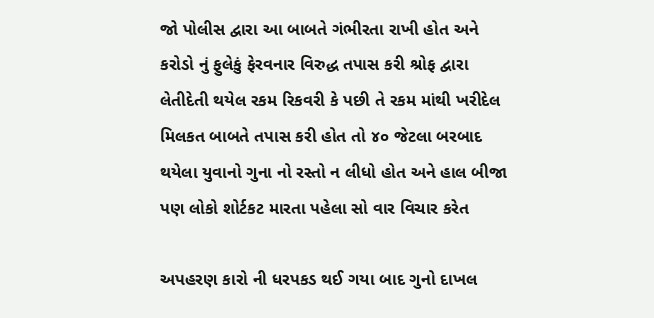જો પોલીસ દ્વારા આ બાબતે ગંભીરતા રાખી હોત અને કરોડો નું ફુલેકું ફેરવનાર વિરુદ્ધ તપાસ કરી શ્રોફ દ્વારા લેતીદેતી થયેલ રકમ રિકવરી કે પછી તે રકમ માંથી ખરીદેલ મિલકત બાબતે તપાસ કરી હોત તો ૪૦ જેટલા બરબાદ થયેલા યુવાનો ગુના નો રસ્તો ન લીધો હોત અને હાલ બીજા પણ લોકો શોર્ટકટ મારતા પહેલા સો વાર વિચાર કરેત

અપહરણ કારો ની ધરપકડ થઈ ગયા બાદ ગુનો દાખલ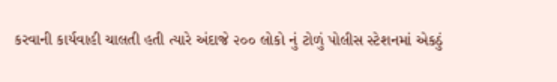કરવાની કાર્યવાહી ચાલતી હતી ત્યારે અંદાજે ૨૦૦ લોકો નું ટોળું પોલીસ સ્ટેશનમાં એકઠું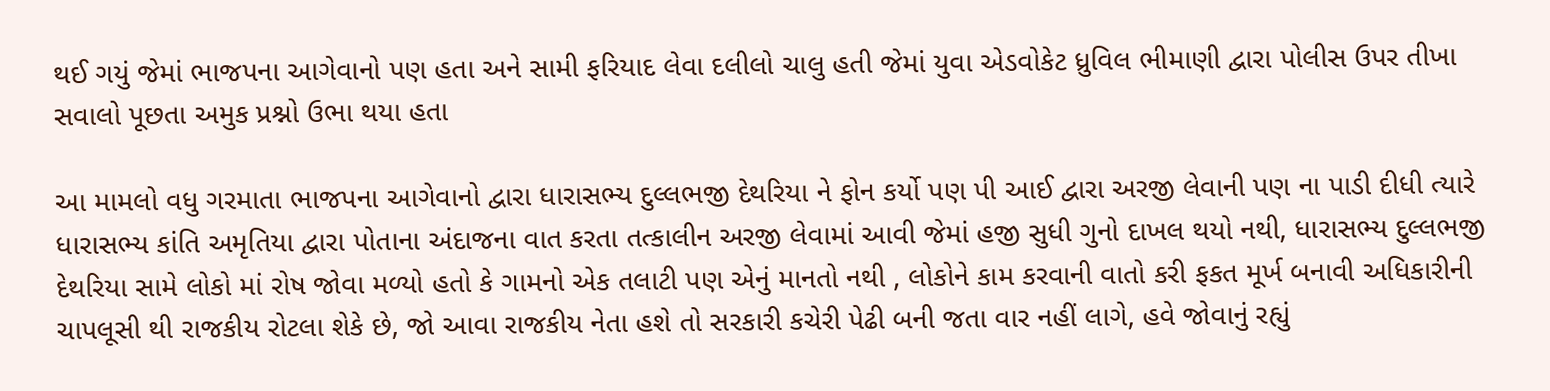થઈ ગયું જેમાં ભાજપના આગેવાનો પણ હતા અને સામી ફરિયાદ લેવા દલીલો ચાલુ હતી જેમાં યુવા એડવોકેટ ધ્રુવિલ ભીમાણી દ્વારા પોલીસ ઉપર તીખા સવાલો પૂછતા અમુક પ્રશ્નો ઉભા થયા હતા

આ મામલો વધુ ગરમાતા ભાજપના આગેવાનો દ્વારા ધારાસભ્ય દુલ્લભજી દેથરિયા ને ફોન કર્યો પણ પી આઈ દ્વારા અરજી લેવાની પણ ના પાડી દીધી ત્યારે ધારાસભ્ય કાંતિ અમૃતિયા દ્વારા પોતાના અંદાજના વાત કરતા તત્કાલીન અરજી લેવામાં આવી જેમાં હજી સુધી ગુનો દાખલ થયો નથી, ધારાસભ્ય દુલ્લભજી દેથરિયા સામે લોકો માં રોષ જોવા મળ્યો હતો કે ગામનો એક તલાટી પણ એનું માનતો નથી , લોકોને કામ કરવાની વાતો કરી ફકત મૂર્ખ બનાવી અધિકારીની ચાપલૂસી થી રાજકીય રોટલા શેકે છે, જો આવા રાજકીય નેતા હશે તો સરકારી કચેરી પેઢી બની જતા વાર નહીં લાગે, હવે જોવાનું રહ્યું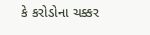કે કરોડોના ચક્કર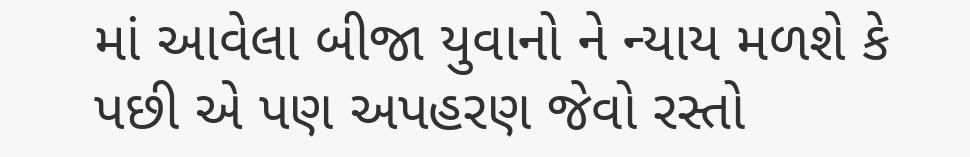માં આવેલા બીજા યુવાનો ને ન્યાય મળશે કે પછી એ પણ અપહરણ જેવો રસ્તો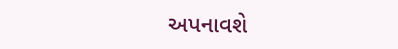અપનાવશે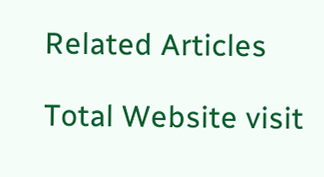Related Articles

Total Website visit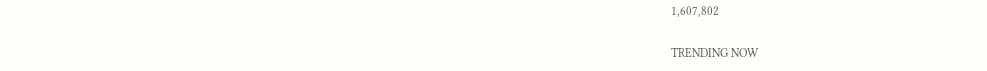1,607,802

TRENDING NOW